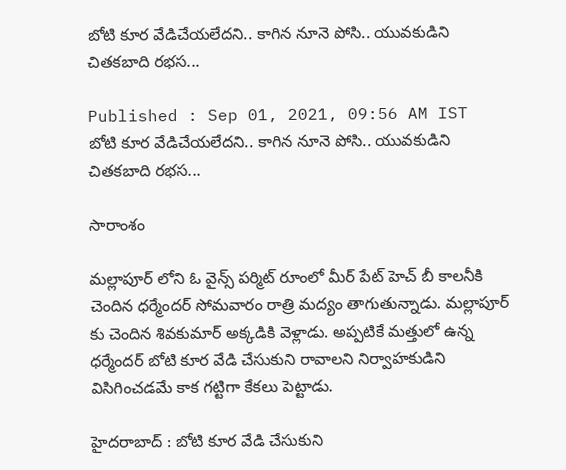బోటి కూర వేడిచేయలేదని.. కాగిన నూనె పోసి.. యువకుడిని చితకబాది రభస...

Published : Sep 01, 2021, 09:56 AM IST
బోటి కూర వేడిచేయలేదని.. కాగిన నూనె పోసి.. యువకుడిని చితకబాది రభస...

సారాంశం

మల్లాపూర్ లోని ఓ వైన్స్ పర్మిట్ రూంలో మీర్ పేట్ హెచ్ బీ కాలనీకి చెందిన ధర్మేందర్ సోమవారం రాత్రి మద్యం తాగుతున్నాడు. మల్లాపూర్ కు చెందిన శివకుమార్ అక్కడికి వెళ్లాడు. అప్పటికే మత్తులో ఉన్న ధర్మేందర్ బోటి కూర వేడి చేసుకుని రావాలని నిర్వాహకుడిని విసిగించడమే కాక గట్టిగా కేకలు పెట్టాడు.

హైదరాబాద్ : బోటి కూర వేడి చేసుకుని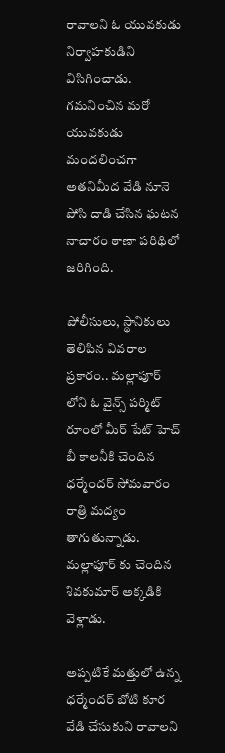రావాలని ఓ యువకుడు నిర్వాహకుడిని విసిగించాడు. గమనించిన మరో యువకుడు మందలించగా అతనిమీద వేడి నూనె పోసి దాడి చేసిన ఘటన నాచారం ఠాణా పరిథిలో జరిగింది.

పోలీసులు, స్థానికులు తెలిపిన వివరాల ప్రకారం.. మల్లాపూర్ లోని ఓ వైన్స్ పర్మిట్ రూంలో మీర్ పేట్ హెచ్ బీ కాలనీకి చెందిన ధర్మేందర్ సోమవారం రాత్రి మద్యం తాగుతున్నాడు. మల్లాపూర్ కు చెందిన శివకుమార్ అక్కడికి వెళ్లాడు.

అప్పటికే మత్తులో ఉన్న ధర్మేందర్ బోటి కూర వేడి చేసుకుని రావాలని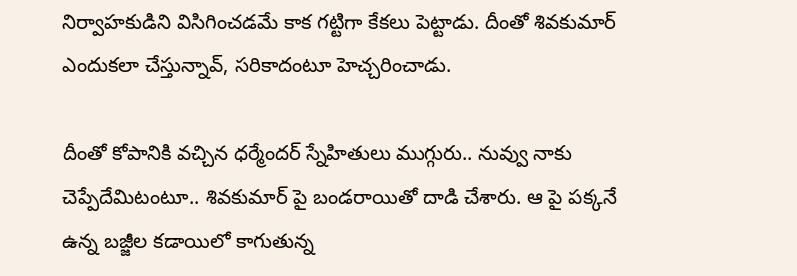నిర్వాహకుడిని విసిగించడమే కాక గట్టిగా కేకలు పెట్టాడు. దీంతో శివకుమార్ ఎందుకలా చేస్తున్నావ్, సరికాదంటూ హెచ్చరించాడు.

దీంతో కోపానికి వచ్చిన ధర్మేందర్ స్నేహితులు ముగ్గురు.. నువ్వు నాకు చెప్పేదేమిటంటూ.. శివకుమార్ పై బండరాయితో దాడి చేశారు. ఆ పై పక్కనే ఉన్న బజ్జీల కడాయిలో కాగుతున్న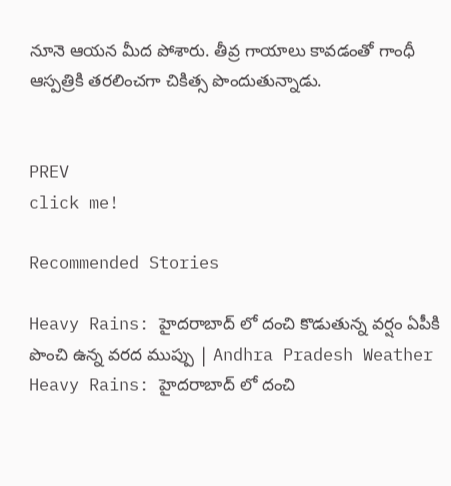నూనె ఆయన మీద పోశారు. తీవ్ర గాయాలు కావడంతో గాంధీ ఆస్పత్రికి తరలించగా చికిత్స పొందుతున్నాడు.


PREV
click me!

Recommended Stories

Heavy Rains: హైదరాబాద్ లో దంచి కొడుతున్న వర్షం ఏపీకి పొంచి ఉన్న వరద ముప్పు | Andhra Pradesh Weather
Heavy Rains: హైదరాబాద్ లో దంచి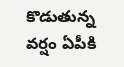కొడుతున్న వర్షం ఏపీకి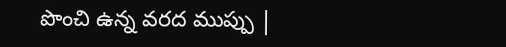పొంచి ఉన్న వరద ముప్పు |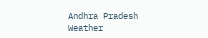Andhra Pradesh Weather